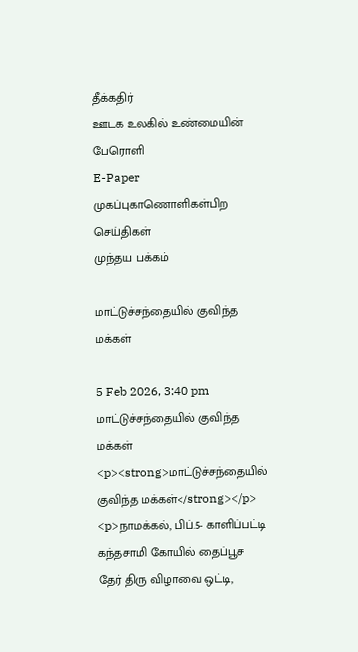தீக்கதிர்
ஊடக உலகில் உண்மையின் பேரொளி
E-Paper
முகப்புகாணொளிகள்பிற செய்திகள்
முந்தய பக்கம்

மாட்டுச்சந்தையில் குவிந்த மக்கள்

5 Feb 2026, 3:40 pm
மாட்டுச்சந்தையில் குவிந்த மக்கள்
<p><strong>மாட்டுச்சந்தையில் குவிந்த மக்கள்</strong></p> <p>நாமக்கல், பிப்.5- காளிப்பட்டி கந்தசாமி கோயில் தைப்பூச தேர் திரு விழாவை ஒட்டி,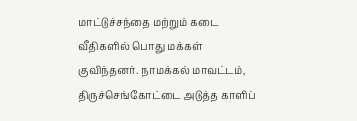மாட்டுச்சந்தை மற்றும் கடை வீதிகளில் பொது மக்கள் குவிந்தனர். நாமக்கல் மாவட்டம், திருச்செங்கோட்டை அடுத்த காளிப்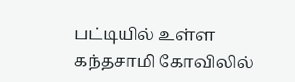பட்டியில் உள்ள கந்தசாமி கோவிலில்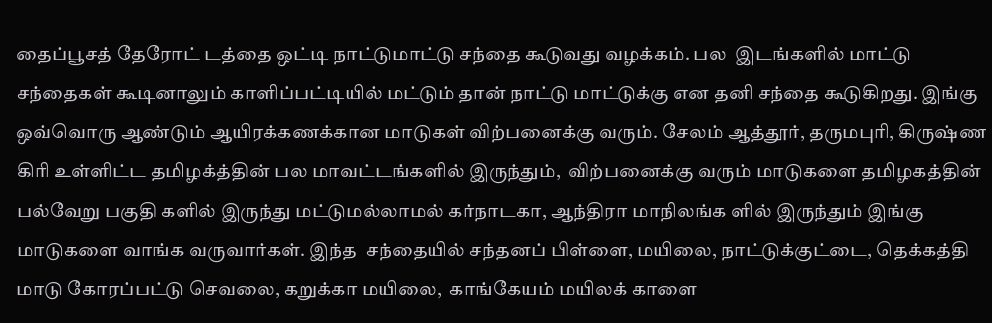தைப்பூசத் தேரோட் டத்தை ஒட்டி நாட்டுமாட்டு சந்தை கூடுவது வழக்கம். பல  இடங்களில் மாட்டு சந்தைகள் கூடினாலும் காளிப்பட்டியில் மட்டும் தான் நாட்டு மாட்டுக்கு என தனி சந்தை கூடுகிறது. இங்கு ஒவ்வொரு ஆண்டும் ஆயிரக்கணக்கான மாடுகள் விற்பனைக்கு வரும். சேலம் ஆத்தூர், தருமபுரி, கிருஷ்ண கிரி உள்ளிட்ட தமிழக்த்தின் பல மாவட்டங்களில் இருந்தும்,  விற்பனைக்கு வரும் மாடுகளை தமிழகத்தின் பல்வேறு பகுதி களில் இருந்து மட்டுமல்லாமல் கர்நாடகா, ஆந்திரா மாநிலங்க ளில் இருந்தும் இங்கு மாடுகளை வாங்க வருவார்கள். இந்த  சந்தையில் சந்தனப் பிள்ளை, மயிலை, நாட்டுக்குட்டை, தெக்கத்தி மாடு கோரப்பட்டு செவலை, கறுக்கா மயிலை,  காங்கேயம் மயிலக் காளை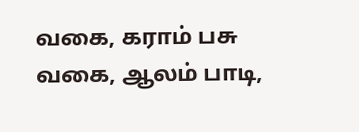வகை, கராம் பசு வகை, ஆலம் பாடி,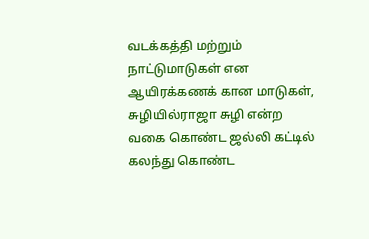வடக்கத்தி மற்றும் நாட்டுமாடுகள் என ஆயிரக்கணக் கான மாடுகள், சுழியில்ராஜா சுழி என்ற வகை கொண்ட ஜல்லி கட்டில் கலந்து கொண்ட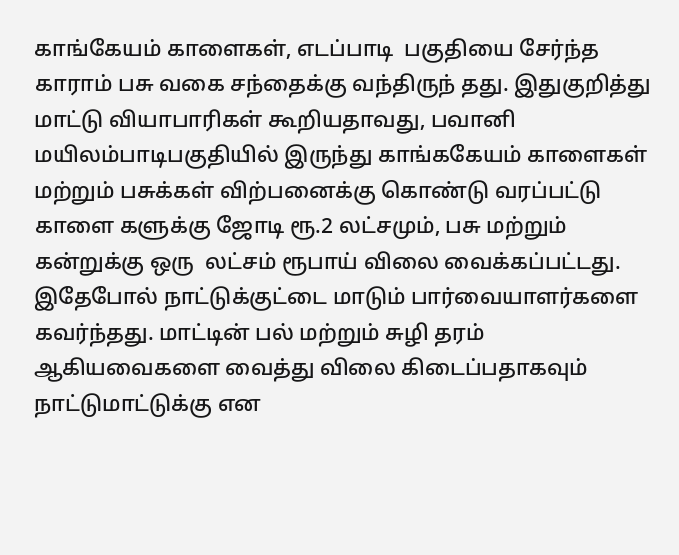காங்கேயம் காளைகள், எடப்பாடி  பகுதியை சேர்ந்த காராம் பசு வகை சந்தைக்கு வந்திருந் தது. இதுகுறித்து மாட்டு வியாபாரிகள் கூறியதாவது, பவானி  மயிலம்பாடிபகுதியில் இருந்து காங்ககேயம் காளைகள் மற்றும் பசுக்கள் விற்பனைக்கு கொண்டு வரப்பட்டு காளை களுக்கு ஜோடி ரூ.2 லட்சமும், பசு மற்றும் கன்றுக்கு ஒரு  லட்சம் ரூபாய் விலை வைக்கப்பட்டது. இதேபோல் நாட்டுக்குட்டை மாடும் பார்வையாளர்களை கவர்ந்தது. மாட்டின் பல் மற்றும் சுழி தரம் ஆகியவைகளை வைத்து விலை கிடைப்பதாகவும் நாட்டுமாட்டுக்கு என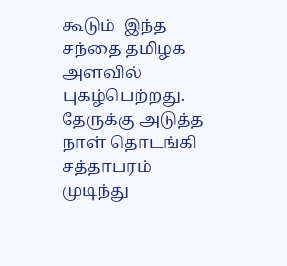கூடும்  இந்த சந்தை தமிழக அளவில் புகழ்பெற்றது. தேருக்கு அடுத்த  நாள் தொடங்கி சத்தாபரம் முடிந்து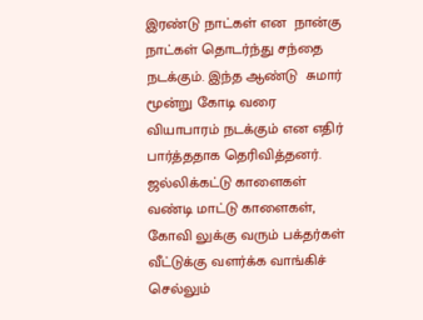இரண்டு நாட்கள் என  நான்கு நாட்கள் தொடர்ந்து சந்தை நடக்கும். இந்த ஆண்டு  சுமார் மூன்று கோடி வரை வியாபாரம் நடக்கும் என எதிர் பார்த்ததாக தெரிவித்தனர். ஜல்லிக்கட்டு காளைகள் வண்டி மாட்டு காளைகள், கோவி லுக்கு வரும் பக்தர்கள் வீட்டுக்கு வளர்க்க வாங்கிச் செல்லும்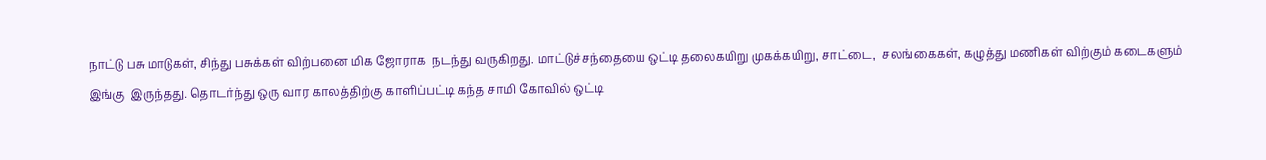நாட்டு பசு மாடுகள், சிந்து பசுக்கள் விற்பனை மிக ஜோராக  நடந்து வருகிறது. மாட்டுச்சந்தையை ஒட்டி தலைகயிறு முகக்கயிறு, சாட்டை,  சலங்கைகள், கழுத்து மணிகள் விற்கும் கடைகளும் இங்கு  இருந்தது. தொடர்ந்து ஒரு வார காலத்திற்கு காளிப்பட்டி கந்த சாமி கோவில் ஒட்டி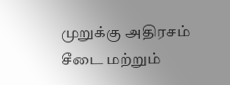முறுக்கு அதிரசம் சீடை மற்றும்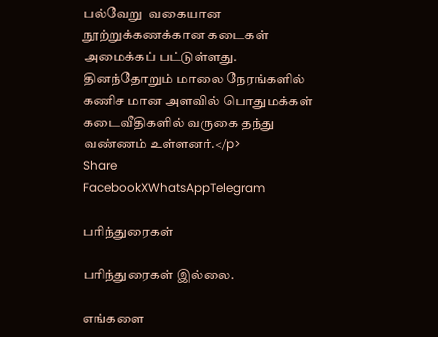பல்வேறு  வகையான நூற்றுக்கணக்கான கடைகள் அமைக்கப் பட்டுள்ளது. தினந்தோறும் மாலை நேரங்களில் கணிச மான அளவில் பொதுமக்கள் கடைவீதிகளில் வருகை தந்து  வண்ணம் உள்ளனர்.</p>
Share
FacebookXWhatsAppTelegram

பரிந்துரைகள்

பரிந்துரைகள் இல்லை.

எங்களை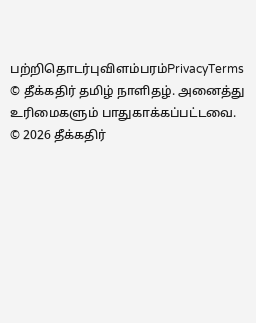பற்றிதொடர்புவிளம்பரம்PrivacyTerms
© தீக்கதிர் தமிழ் நாளிதழ். அனைத்து உரிமைகளும் பாதுகாக்கப்பட்டவை.
© 2026 தீக்கதிர்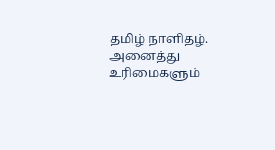தமிழ் நாளிதழ். அனைத்து உரிமைகளும்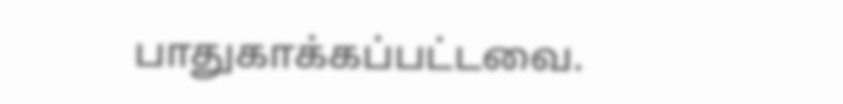பாதுகாக்கப்பட்டவை.